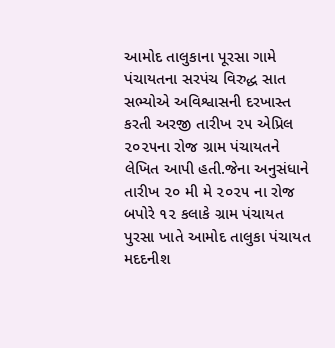આમોદ તાલુકાના પૂરસા ગામે પંચાયતના સરપંચ વિરુદ્ધ સાત સભ્યોએ અવિશ્વાસની દરખાસ્ત કરતી અરજી તારીખ ૨૫ એપ્રિલ ૨૦૨૫ના રોજ ગ્રામ પંચાયતને લેખિત આપી હતી.જેના અનુસંધાને તારીખ ૨૦ મી મે ૨૦૨૫ ના રોજ બપોરે ૧૨ કલાકે ગ્રામ પંચાયત પુરસા ખાતે આમોદ તાલુકા પંચાયત મદદનીશ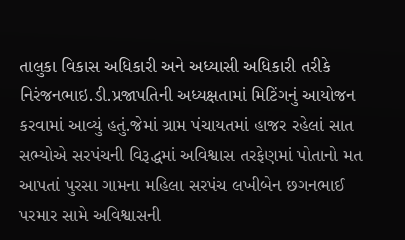તાલુકા વિકાસ અધિકારી અને અધ્યાસી અધિકારી તરીકે નિરંજનભાઇ.ડી.પ્રજાપતિની અધ્યક્ષતામાં મિટિંગનું આયોજન કરવામાં આવ્યું હતું.જેમાં ગ્રામ પંચાયતમાં હાજર રહેલાં સાત સભ્યોએ સરપંચની વિરૂદ્ધમાં અવિશ્વાસ તરફેણમાં પોતાનો મત આપતાં પુરસા ગામના મહિલા સરપંચ લખીબેન છગનભાઈ પરમાર સામે અવિશ્વાસની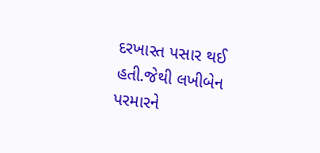દરખાસ્ત પસાર થઈ હતી.જેથી લખીબેન પરમારને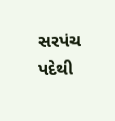સરપંચ પદેથી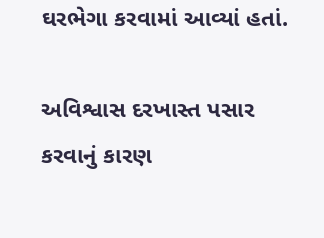ઘરભેગા કરવામાં આવ્યાં હતાં.

અવિશ્વાસ દરખાસ્ત પસાર કરવાનું કારણ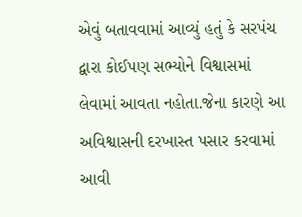એવું બતાવવામાં આવ્યું હતું કે સરપંચ દ્વારા કોઈપણ સભ્યોને વિશ્વાસમાં લેવામાં આવતા નહોતા.જેના કારણે આ અવિશ્વાસની દરખાસ્ત પસાર કરવામાં આવી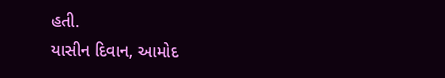હતી.
યાસીન દિવાન, આમોદ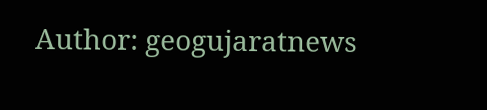Author: geogujaratnews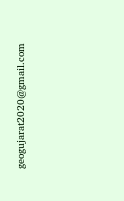geogujarat2020@gmail.com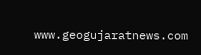www.geogujaratnews.com